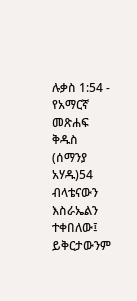ሉቃስ 1:54 - የአማርኛ መጽሐፍ ቅዱስ (ሰማንያ አሃዱ)54 ብላቴናውን እስራኤልን ተቀበለው፤ ይቅርታውንም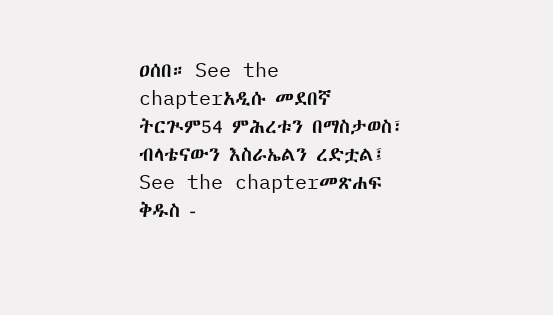ዐሰበ። See the chapterአዲሱ መደበኛ ትርጒም54 ምሕረቱን በማስታወስ፣ ብላቴናውን እስራኤልን ረድቷል፤ See the chapterመጽሐፍ ቅዱስ -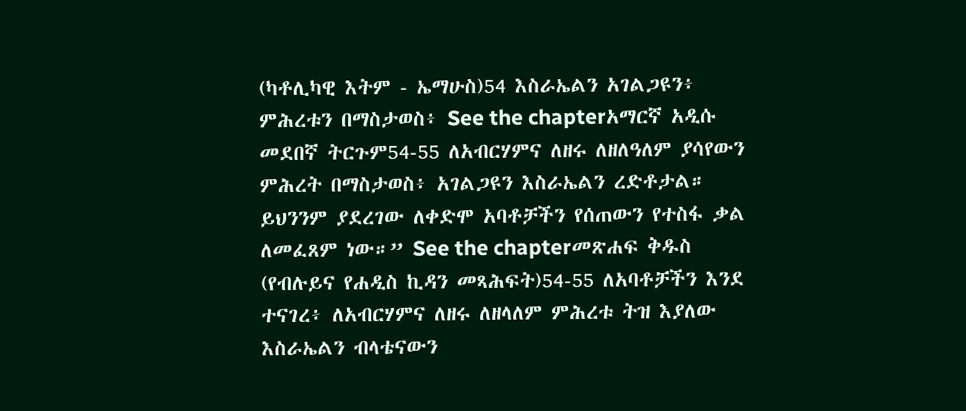(ካቶሊካዊ እትም - ኤማሁስ)54 እስራኤልን አገልጋዩን፥ ምሕረቱን በማስታወስ፥ See the chapterአማርኛ አዲሱ መደበኛ ትርጉም54-55 ለአብርሃምና ለዘሩ ለዘለዓለም ያሳየውን ምሕረት በማስታወስ፥ አገልጋዩን እስራኤልን ረድቶታል። ይህንንም ያደረገው ለቀድሞ አባቶቻችን የሰጠውን የተስፋ ቃል ለመፈጸም ነው።” See the chapterመጽሐፍ ቅዱስ (የብሉይና የሐዲስ ኪዳን መጻሕፍት)54-55 ለአባቶቻችን እንደ ተናገረ፥ ለአብርሃምና ለዘሩ ለዘላለም ምሕረቱ ትዝ እያለው እስራኤልን ብላቴናውን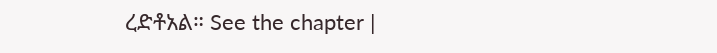ረድቶአል። See the chapter |